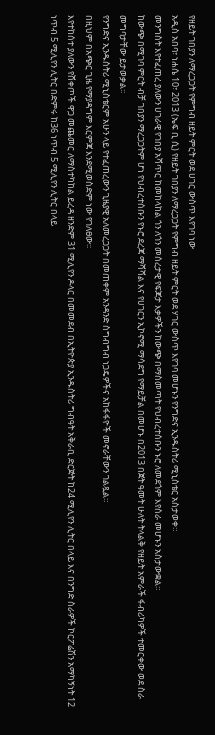የዘይት ገበያን ለማረጋጋት የምግብ ዘይት ምርት ወደ ሀገር ውስጥ እየገባ ነው
አዲስ አበባ፣ ነሐሴ 10፣ 2013 (ኤፍ ቢ ሲ) የዘይት ገበያን ለማረጋጋት የምግብ ዘይት ምርት ወደ ሃገር ውስጥ እየገባ መሆኑን የንግድና ኢንዱስትሪ ሚኒስቴር አስታወቀ።
መንግስት እየተፈጠረ ያለውን ሀገራዊ የገበያ አሻጥር ከመከላከል ጎን ለጎን መሰረታዊ የፍጆታ እቃዎችን ከውጭ በማስመጣት የህብረተሰቡን ኑሮ ለመደጎም እየሰራ መሆኑን አስታውቋል።
ከውጭ በሚገባ ምርት ብቻ ገበያን ማረጋጋትም ሆነ የህብረተሰቡን የኑሮ ደረጃ ማሻሻል እና የሀገርን ኢኮኖሚ ማሳደግ የማይቻል በመሆኑ በ2013 በጀት ዓመት ሁለት ትላልቅ የዘይት አምራች ፋብሪካዎች ተመርቀው ወደ ስራ መግባታቸው ይታወቃል፡፡
የንግድና ኢንዱስትሪ ሚኒስቴርም አሁን ላይ የተፈጠረውን ጊዜያዊ አለመረጋጋት በመጠቀም አንዳንድ ስግብግብ ነጋዴዎችና አከፋፋዮች መኖራቸውን ገልጿል።
በዚህም በአጭር ጊዜ የማያዳግም እርምጃ እንደሚወስድም ነው የገለፀው፡፡
እየተከሰተ ያለውን የሸቀጦች ዋጋ መጨመር ለማስተካከል ይረዳ ዘንድም 31 ሚሊየን ዶላር በመመደብ በኢትዮጵያ ኢንዱስትሪ ግብዓት አቅራቢ ድርጅት ከ24 ሚሊየን ሊትር በላይ እና በንግድ ስራዎች ኮርፖሬሽን አማካኝነት 12 ነጥብ 5 ሚሊየን ሊትር በድምሩ ከ36 ነጥብ 5 ሚሊየን ሊትር በላይ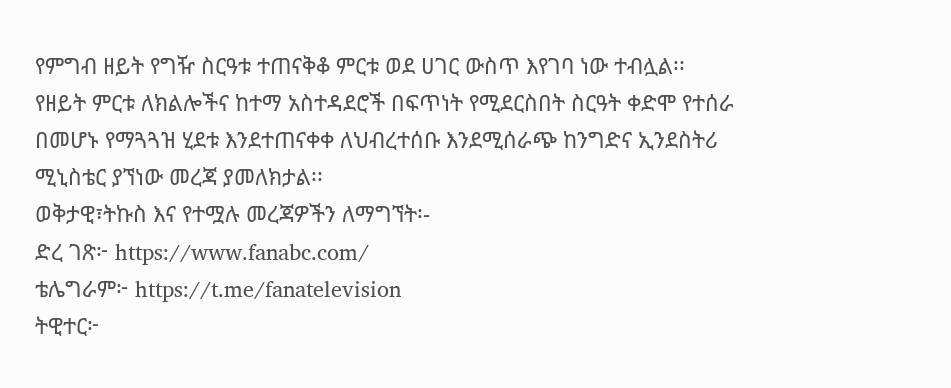የምግብ ዘይት የግዥ ስርዓቱ ተጠናቅቆ ምርቱ ወደ ሀገር ውስጥ እየገባ ነው ተብሏል፡፡
የዘይት ምርቱ ለክልሎችና ከተማ አስተዳደሮች በፍጥነት የሚደርስበት ስርዓት ቀድሞ የተሰራ በመሆኑ የማጓጓዝ ሂደቱ እንደተጠናቀቀ ለህብረተሰቡ እንደሚሰራጭ ከንግድና ኢንደስትሪ ሚኒስቴር ያኘነው መረጃ ያመለክታል፡፡
ወቅታዊ፣ትኩስ እና የተሟሉ መረጃዎችን ለማግኘት፡-
ድረ ገጽ፦ https://www.fanabc.com/
ቴሌግራም፦ https://t.me/fanatelevision
ትዊተር፦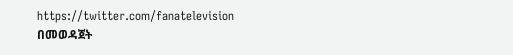https://twitter.com/fanatelevision በመወዳጀት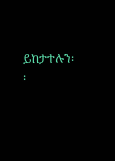ይከታተሉን፡፡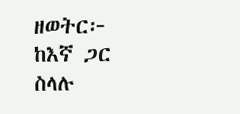ዘወትር፦ ከእኛ ጋር ስላሉ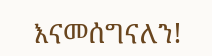እናመሰግናለን!